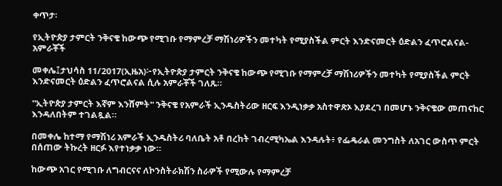ቀጥታ፡

የኢትዮጵያ ታምርት ንቅናቄ ከውጭ የሚገቡ የማምረቻ ማሽነሪዎችን መተካት የሚያስችል ምርት እንድናመርት ዕድልን ፈጥሮልናል-አምራቾች

መቀሌ፤ታህሳስ 11/2017(ኢዜአ)፦የኢትዮጵያ ታምርት ንቅናቄ ከውጭ የሚገቡ የማምረቻ ማሽነሪዎችን መተካት የሚያስችል ምርት እንድናመርት ዕድልን ፈጥሮልናል ሲሉ አምራቾች ገለጹ።

''ኢትዮጵያ ታምርት እኛም እንሸምት'' ንቅናቄ የአምራች ኢንዱስትሪው ዘርፍ እንዲነቃቃ አስተዋጽኦ እያደረገ በመሆኑ ንቅናቄው መጠናከር እንዳለበትም ተገልጿል።

በመቀሌ ከተማ የማሽነሪ አምራች ኢንዱስትሪ ባለቤት አቶ በረከት ገብረሚካኤል እንዳሉት፥ የፌዴራል መንግስት ለአገር ውስጥ ምርት በሰጠው ትኩረት ዘርፉ እየተነቃቃ ነው።

ከውጭ አገር የሚገቡ ለግብርናና ለኮንስትራክሽን ስራዎች የሚውሉ የማምረቻ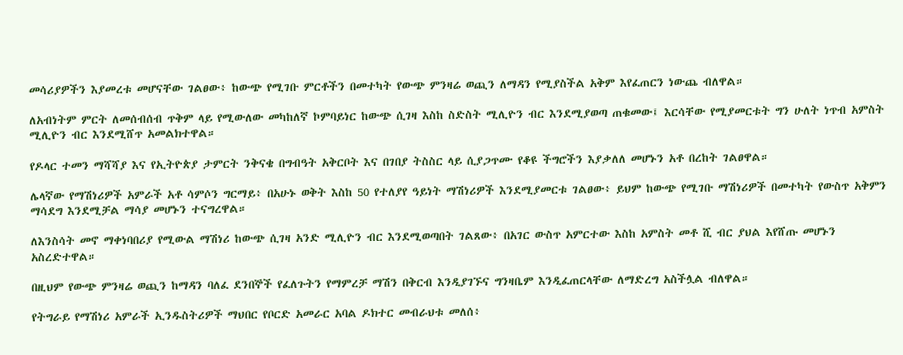መሳሪያዎችን እያመረቱ መሆናቸው ገልፀው፥ ከውጭ የሚገቡ ምርቶችን በመተካት የውጭ ምንዛሬ ወጪን ለማዳን የሚያስችል አቅም እየፈጠርን ነውጨ ብለዋል።

ለአብነትም ምርት ለመሰብሰብ ጥቅም ላይ የሚውለው መካከለኛ ኮምባይነር ከውጭ ሲገዛ እስከ ስድስት ሚሊዮን ብር እንደሚያወጣ ጠቁመው፤ እርሳቸው የሚያመርቱት ግን ሁለት ነጥብ አምስት ሚሊዮን ብር እንደሚሸጥ አመልክተዋል።

የዶላር ተመን ማሻሻያ እና የኢትዮጵያ ታምርት ንቅናቄ በግብዓት አቅርቦት እና በገበያ ትስስር ላይ ሲያጋጥሙ የቆዩ ችግሮችን እያቃለለ መሆኑን አቶ በረከት ገልፀዋል።

ሌላኛው የማሽነሪዎች አምራች አቶ ሳምሶን ግርማይ፥ በአሁኑ ወቅት እስከ 50 የተለያየ ዓይነት ማሽነሪዎች እንደሚያመርቱ ገልፀው፥ ይህም ከውጭ የሚገቡ ማሽነሪዎች በመተካት የውስጥ አቅምን ማሳደግ እንደሚቻል ማሳያ መሆኑን ተናግረዋል።

ለእንስሳት መኖ ማቀነባበሪያ የሚውል ማሽነሪ ከውጭ ሲገዛ አንድ ሚሊዮን ብር እንደሚወጣበት ገልጸው፥ በአገር ውስጥ አምርተው እስከ አምስት መቶ ሺ ብር ያህል እየሸጡ መሆኑን አስረድተዋል።

በዚህም የውጭ ምንዛሬ ወጪን ከማዳን ባለፈ ደንበኞች የፈለጉትን የማምረቻ ማሽን በቅርብ እንዲያገኙና ግንዛቤም እንዲፈጠርላቸው ለማድረግ አስችሏል ብለዋል።

የትግራይ የማሽነሪ አምራች ኢንዱስትሪዎች ማህበር የቦርድ አመራር አባል ዶክተር መብራህቱ መለሰ፥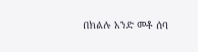በክልሉ አንድ መቶ ሰባ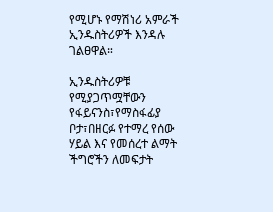የሚሆኑ የማሽነሪ አምራች ኢንዱስትሪዎች እንዳሉ ገልፀዋል።

ኢንዱስትሪዎቹ የሚያጋጥሟቸውን የፋይናንስ፣የማስፋፊያ ቦታ፣በዘርፉ የተማረ የሰው ሃይል እና የመሰረተ ልማት ችግሮችን ለመፍታት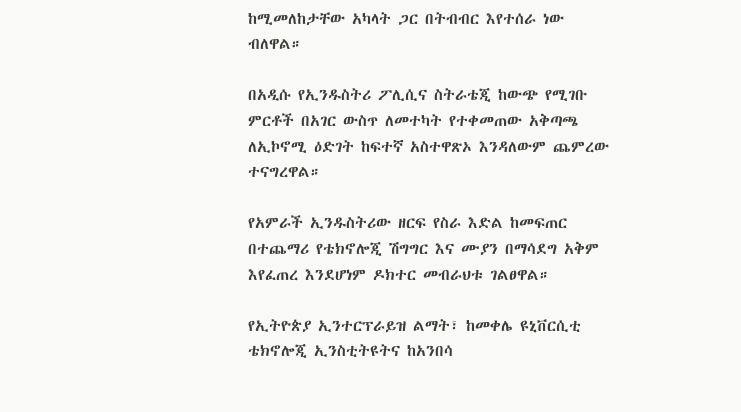ከሚመለከታቸው አካላት ጋር በትብብር እየተሰራ ነው ብለዋል።

በአዲሱ የኢንዱስትሪ ፖሊሲና ስትራቴጂ ከውጭ የሚገቡ ምርቶች በአገር ውስጥ ለመተካት የተቀመጠው አቅጣጫ ለኢኮኖሚ ዕድገት ከፍተኛ አስተዋጽኦ እንዳለውም ጨምረው ተናግረዋል።

የአምራች ኢንዱስትሪው ዘርፍ የስራ እድል ከመፍጠር በተጨማሪ የቴክኖሎጂ ሽግግር እና ሙያን በማሳደግ አቅም እየፈጠረ እንደሆነም ዶክተር መብራህቱ ገልፀዋል።

የኢትዮጵያ ኢንተርፕራይዝ ልማት፣ ከመቀሌ ዩኒቨርሲቲ ቴክኖሎጂ ኢንስቲትዩትና ከአንበሳ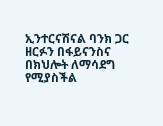ኢንተርናሽናል ባንክ ጋር ዘርፉን በፋይናንስና በክህሎት ለማሳደግ የሚያስችል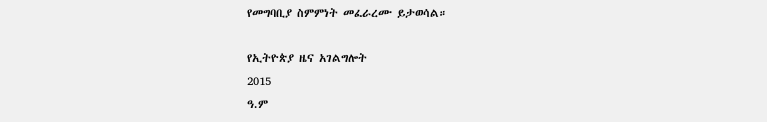የመግባቢያ ስምምነት መፈራረሙ ይታወሳል።

የኢትዮጵያ ዜና አገልግሎት
2015
ዓ.ም